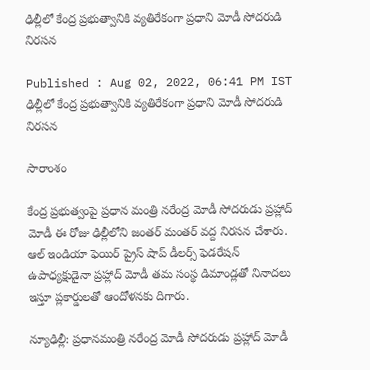ఢిల్లీలో కేంద్ర ప్రభుత్వానికి వ్యతిరేకంగా ప్రధాని మోడీ సోదరుడి నిరసన

Published : Aug 02, 2022, 06:41 PM IST
ఢిల్లీలో కేంద్ర ప్రభుత్వానికి వ్యతిరేకంగా ప్రధాని మోడీ సోదరుడి నిరసన

సారాంశం

కేంద్ర ప్రభుత్వంపై ప్రధాన మంత్రి నరేంద్ర మోడీ సోదరుడు ప్రహ్లాద్ మోడీ ఈ రోజు ఢిల్లీలోని జంతర్ మంతర్ వద్ద నిరసన చేశారు. ఆల్ ఇండియా ఫెయిర్ ప్రైస్ షాప్ డీలర్స్ ఫెడరేషన్ ఉపాధ్యక్షుడైనా ప్రహ్లాద్ మోడీ తమ సంస్థ డిమాండ్లతో నినాదలు ఇస్తూ ప్లకార్డులతో ఆందోళనకు దిగారు.

న్యూఢిల్లీ: ప్రధానమంత్రి నరేంద్ర మోడీ సోదరుడు ప్రహ్లాద్ మోడీ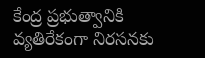కేంద్ర ప్రభుత్వానికి వ్యతిరేకంగా నిరసనకు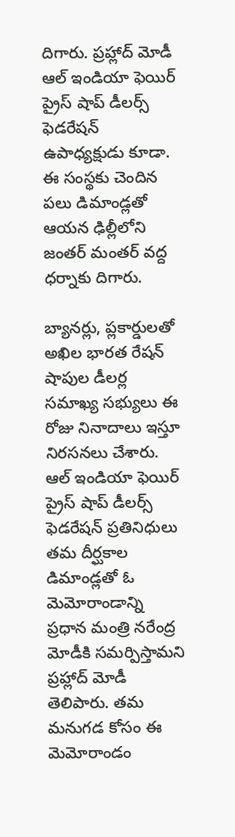దిగారు. ప్రహ్లాద్ మోడీ ఆల్ ఇండియా ఫెయిర్ ప్రైస్ షాప్ డీలర్స్ ఫెడరేషన్ ఉపాధ్యక్షుడు కూడా. ఈ సంస్థకు చెందిన పలు డిమాండ్లతో ఆయన ఢిల్లీలోని జంతర్ మంతర్ వద్ద ధర్నాకు దిగారు.

బ్యానర్లు, ప్లకార్డులతో అఖిల భారత రేషన్ షాపుల డీలర్ల సమాఖ్య సభ్యులు ఈ రోజు నినాదాలు ఇస్తూ నిరసనలు చేశారు. ఆల్ ఇండియా ఫెయిర్ ప్రైస్ షాప్ డీలర్స్ ఫెడరేషన్ ప్రతినిధులు తమ దీర్ఘకాల డిమాండ్లతో ఓ మెమోరాండాన్ని ప్రధాన మంత్రి నరేంద్ర మోడీకి సమర్పిస్తామని ప్రహ్లాద్ మోడీ తెలిపారు. తమ మనుగడ కోసం ఈ మెమోరాండం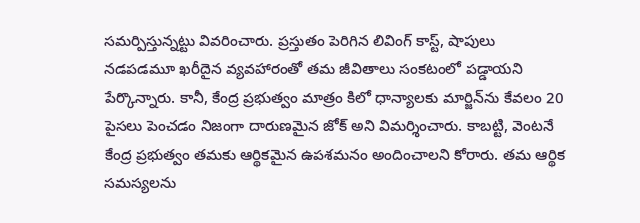సమర్పిస్తున్నట్టు వివరించారు. ప్రస్తుతం పెరిగిన లివింగ్ కాస్ట్, షాపులు నడపడమూ ఖరీదైన వ్యవహారంతో తమ జీవితాలు సంకటంలో పడ్డాయని పేర్కొన్నారు. కానీ, కేంద్ర ప్రభుత్వం మాత్రం కిలో ధాన్యాలకు మార్జిన్‌ను కేవలం 20 పైసలు పెంచడం నిజంగా దారుణమైన జోక్ అని విమర్శించారు. కాబట్టి, వెంటనే కేంద్ర ప్రభుత్వం తమకు ఆర్థికమైన ఉపశమనం అందించాలని కోరారు. తమ ఆర్థిక సమస్యలను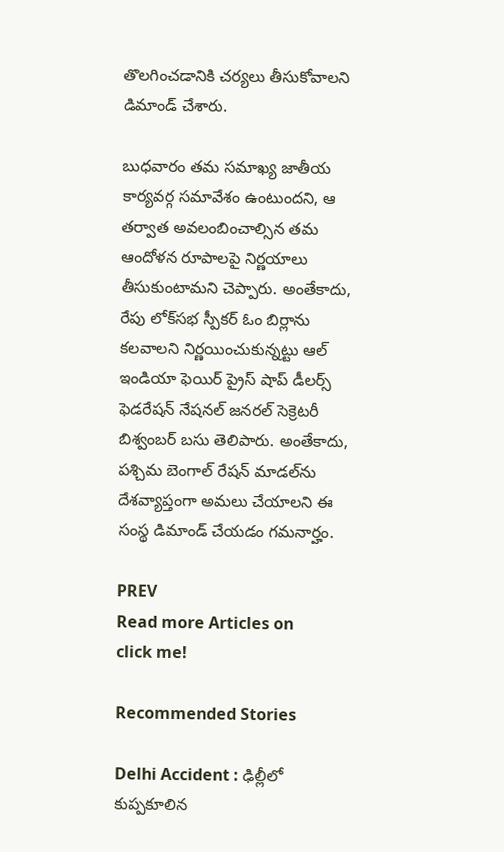తొలగించడానికి చర్యలు తీసుకోవాలని డిమాండ్ చేశారు.

బుధవారం తమ సమాఖ్య జాతీయ కార్యవర్గ సమావేశం ఉంటుందని, ఆ తర్వాత అవలంబించాల్సిన తమ ఆందోళన రూపాలపై నిర్ణయాలు తీసుకుంటామని చెప్పారు. అంతేకాదు, రేపు లోక్‌సభ స్పీకర్‌ ఓం బిర్లాను కలవాలని నిర్ణయించుకున్నట్టు ఆల్ ఇండియా ఫెయిర్ ప్రైస్ షాప్ డీలర్స్ ఫెడరేషన్ నేషనల్ జనరల్ సెక్రెటరీ బిశ్వంబర్ బసు తెలిపారు. అంతేకాదు, పశ్చిమ బెంగాల్ రేషన్ మాడల్‌ను దేశవ్యాప్తంగా అమలు చేయాలని ఈ సంస్థ డిమాండ్ చేయడం గమనార్హం.

PREV
Read more Articles on
click me!

Recommended Stories

Delhi Accident : ఢిల్లీలో కుప్పకూలిన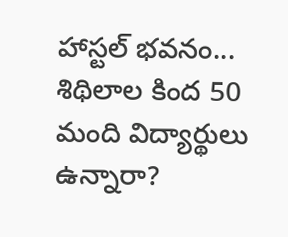హాస్టల్ భవనం... శిథిలాల కింద 50 మంది విద్యార్థులు ఉన్నారా?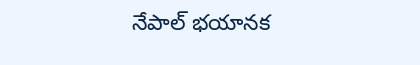నేపాల్ భయానక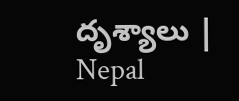దృశ్యాలు | Nepal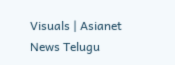Visuals | Asianet News Telugu